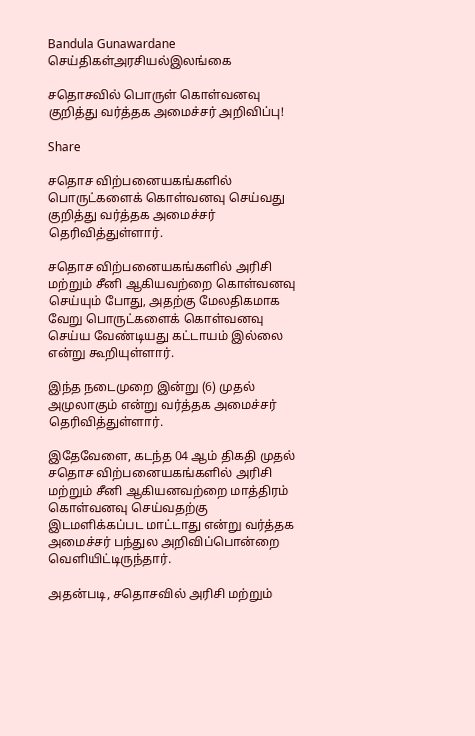Bandula Gunawardane
செய்திகள்அரசியல்இலங்கை

சதொசவில் பொருள் கொள்வனவு குறித்து வர்த்தக அமைச்சர் அறிவிப்பு!

Share

சதொச விற்பனையகங்களில் பொருட்களைக் கொள்வனவு செய்வது குறித்து வர்த்தக அமைச்சர் தெரிவித்துள்ளார்.

சதொச விற்பனையகங்களில் அரிசி மற்றும் சீனி ஆகியவற்றை கொள்வனவு செய்யும் போது, அதற்கு மேலதிகமாக வேறு பொருட்களைக் கொள்வனவு செய்ய வேண்டியது கட்டாயம் இல்லை என்று கூறியுள்ளார்.

இந்த நடைமுறை இன்று (6) முதல் அமுலாகும் என்று வர்த்தக அமைச்சர் தெரிவித்துள்ளார்.

இதேவேளை, கடந்த 04 ஆம் திகதி முதல் சதொச விற்பனையகங்களில் அரிசி மற்றும் சீனி ஆகியனவற்றை மாத்திரம் கொள்வனவு செய்வதற்கு இடமளிக்கப்பட மாட்டாது என்று வர்த்தக அமைச்சர் பந்துல அறிவிப்பொன்றை வெளியிட்டிருந்தார்.

அதன்படி, சதொசவில் அரிசி மற்றும்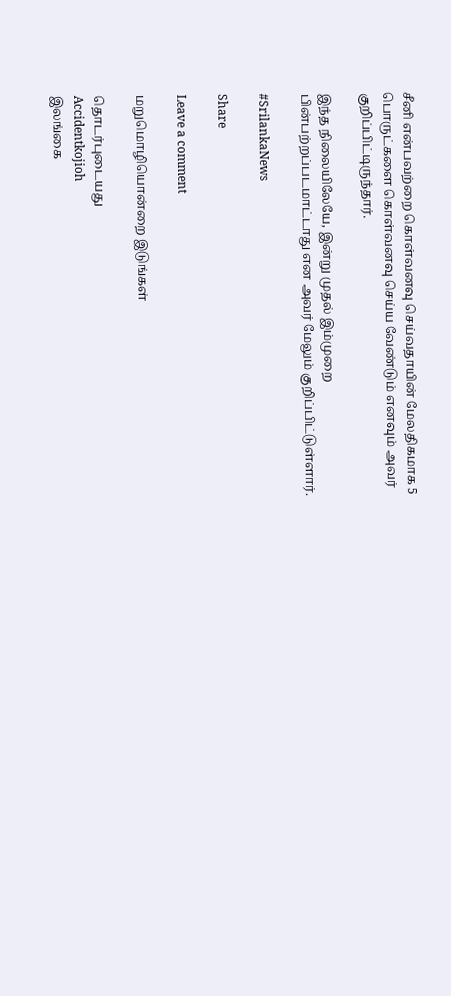சீனி என்பவற்றை கொள்வனவு செய்வதாயின் மேலதிகமாக 5 பொருட்களை கொள்வனவு செய்ய வேண்டும் எனவும் அவர் குறிப்பிட்டிருந்தார்.

இந்த நிலையிலேயே, இன்று முதல் இம்முறை பின்பற்றப்படமாட்டாது என அவர் மேலும் குறிப்பிட்டுள்ளார்.

#SrilankaNews

Share

Leave a comment

மறுமொழியொன்றை இடுங்கள்

தொடர்புடையது
Accidentkojioh
இலங்கை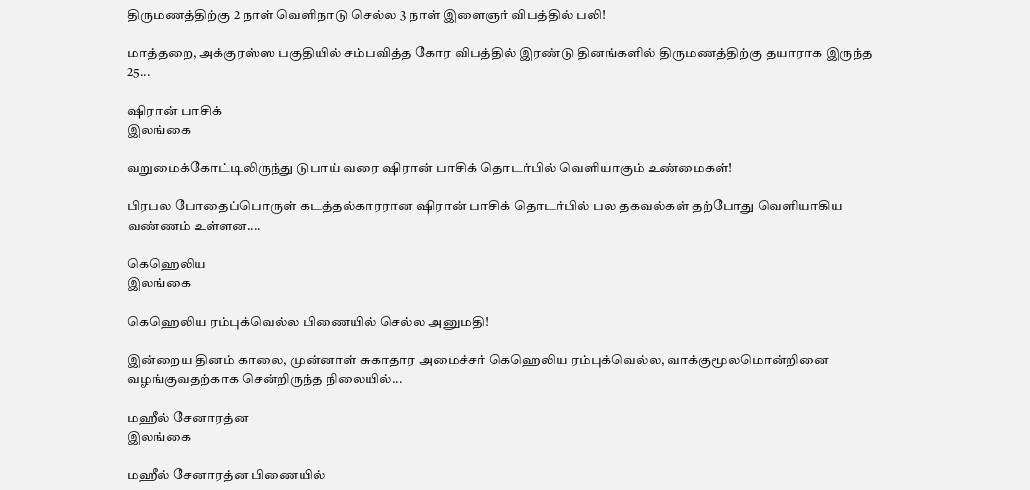திருமணத்திற்கு 2 நாள் வெளிநாடு செல்ல 3 நாள் இளைஞர் விபத்தில் பலி!

மாத்தறை, அக்குரஸ்ஸ பகுதியில் சம்பவித்த கோர விபத்தில் இரண்டு தினங்களில் திருமணத்திற்கு தயாராக இருந்த 25...

ஷிரான் பாசிக்
இலங்கை

வறுமைக்கோட்டிலிருந்து டுபாய் வரை ஷிரான் பாசிக் தொடர்பில் வெளியாகும் உண்மைகள்!

பிரபல போதைப்பொருள் கடத்தல்காரரான ஷிரான் பாசிக் தொடர்பில் பல தகவல்கள் தற்போது வெளியாகிய வண்ணம் உள்ளன....

கெஹெலிய
இலங்கை

கெஹெலிய ரம்புக்வெல்ல பிணையில் செல்ல அனுமதி!

இன்றைய தினம் காலை, முன்னாள் சுகாதார அமைச்சர் கெஹெலிய ரம்புக்வெல்ல, வாக்குமூலமொன்றினை வழங்குவதற்காக சென்றிருந்த நிலையில்...

மஹீல் சேனாரத்ன
இலங்கை

மஹீல் சேனாரத்ன பிணையில்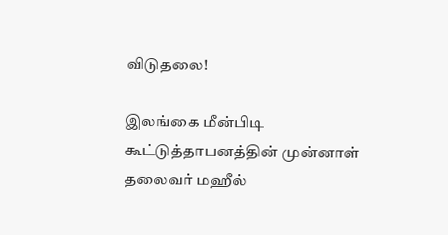விடுதலை!

இலங்கை மீன்பிடி கூட்டுத்தாபனத்தின் முன்னாள் தலைவர் மஹீல்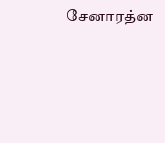சேனாரத்ன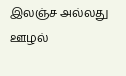இலஞ்ச அல்லது ஊழல்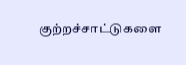குற்றச்சாட்டுகளை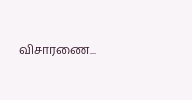விசாரணை...